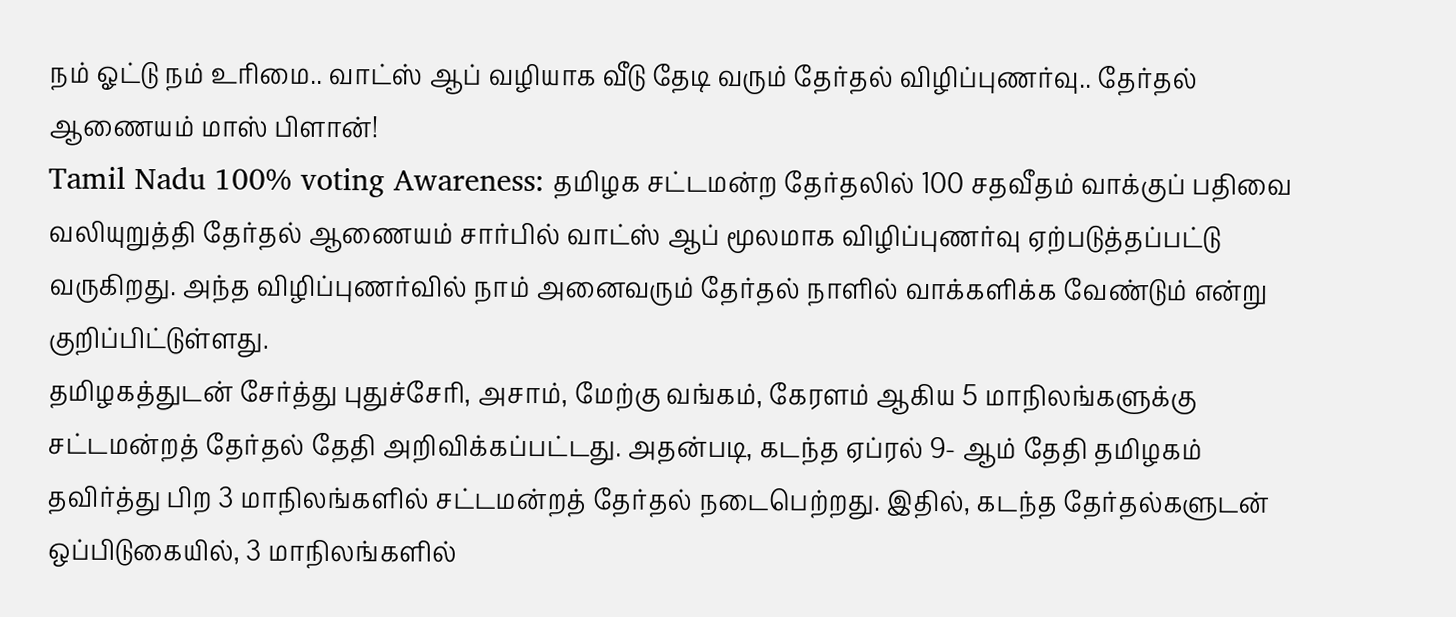நம் ஓட்டு நம் உரிமை.. வாட்ஸ் ஆப் வழியாக வீடு தேடி வரும் தேர்தல் விழிப்புணர்வு.. தேர்தல் ஆணையம் மாஸ் பிளான்!
Tamil Nadu 100% voting Awareness: தமிழக சட்டமன்ற தேர்தலில் 100 சதவீதம் வாக்குப் பதிவை வலியுறுத்தி தேர்தல் ஆணையம் சார்பில் வாட்ஸ் ஆப் மூலமாக விழிப்புணர்வு ஏற்படுத்தப்பட்டு வருகிறது. அந்த விழிப்புணர்வில் நாம் அனைவரும் தேர்தல் நாளில் வாக்களிக்க வேண்டும் என்று குறிப்பிட்டுள்ளது.
தமிழகத்துடன் சேர்த்து புதுச்சேரி, அசாம், மேற்கு வங்கம், கேரளம் ஆகிய 5 மாநிலங்களுக்கு சட்டமன்றத் தேர்தல் தேதி அறிவிக்கப்பட்டது. அதன்படி, கடந்த ஏப்ரல் 9- ஆம் தேதி தமிழகம் தவிர்த்து பிற 3 மாநிலங்களில் சட்டமன்றத் தேர்தல் நடைபெற்றது. இதில், கடந்த தேர்தல்களுடன் ஒப்பிடுகையில், 3 மாநிலங்களில்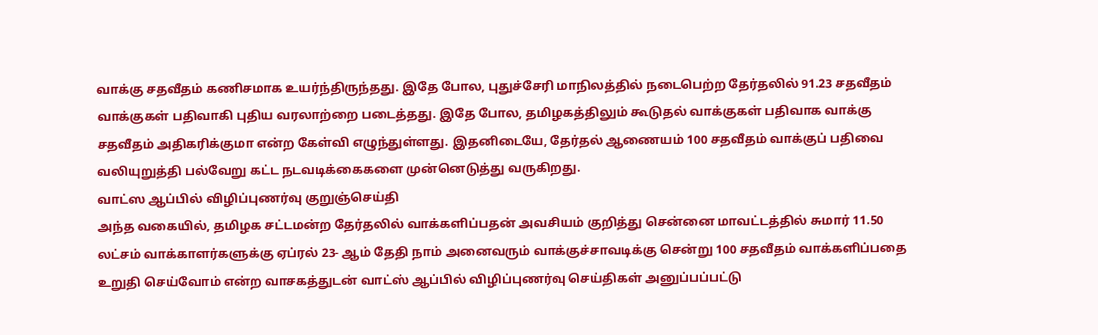வாக்கு சதவீதம் கணிசமாக உயர்ந்திருந்தது. இதே போல, புதுச்சேரி மாநிலத்தில் நடைபெற்ற தேர்தலில் 91.23 சதவீதம் வாக்குகள் பதிவாகி புதிய வரலாற்றை படைத்தது. இதே போல, தமிழகத்திலும் கூடுதல் வாக்குகள் பதிவாக வாக்கு சதவீதம் அதிகரிக்குமா என்ற கேள்வி எழுந்துள்ளது. இதனிடையே, தேர்தல் ஆணையம் 100 சதவீதம் வாக்குப் பதிவை வலியுறுத்தி பல்வேறு கட்ட நடவடிக்கைகளை முன்னெடுத்து வருகிறது.
வாட்ஸ ஆப்பில் விழிப்புணர்வு குறுஞ்செய்தி
அந்த வகையில், தமிழக சட்டமன்ற தேர்தலில் வாக்களிப்பதன் அவசியம் குறித்து சென்னை மாவட்டத்தில் சுமார் 11.50 லட்சம் வாக்காளர்களுக்கு ஏப்ரல் 23- ஆம் தேதி நாம் அனைவரும் வாக்குச்சாவடிக்கு சென்று 100 சதவீதம் வாக்களிப்பதை உறுதி செய்வோம் என்ற வாசகத்துடன் வாட்ஸ் ஆப்பில் விழிப்புணர்வு செய்திகள் அனுப்பப்பட்டு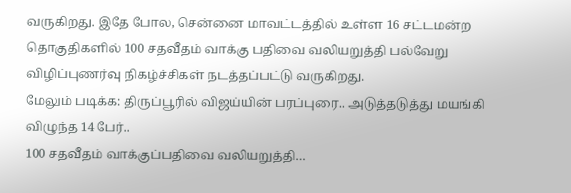வருகிறது. இதே போல, சென்னை மாவட்டத்தில் உள்ள 16 சட்டமன்ற தொகுதிகளில் 100 சதவீதம் வாக்கு பதிவை வலியறுத்தி பல்வேறு விழிப்புணர்வு நிகழ்ச்சிகள் நடத்தப்பட்டு வருகிறது.
மேலும் படிக்க: திருப்பூரில் விஜய்யின் பரப்புரை.. அடுத்தடுத்து மயங்கி விழுந்த 14 பேர்..
100 சதவீதம் வாக்குப்பதிவை வலியறுத்தி…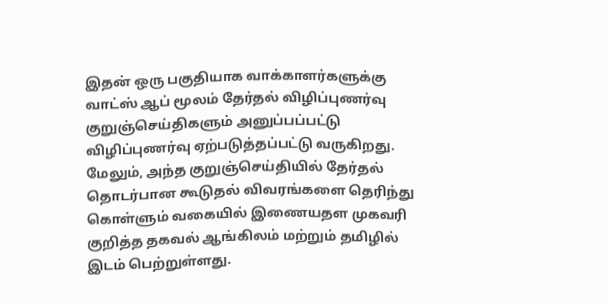இதன் ஒரு பகுதியாக வாக்காளர்களுக்கு வாட்ஸ் ஆப் மூலம் தேர்தல் விழிப்புணர்வு குறுஞ்செய்திகளும் அனுப்பப்பட்டு விழிப்புணர்வு ஏற்படுத்தப்பட்டு வருகிறது. மேலும், அந்த குறுஞ்செய்தியில் தேர்தல் தொடர்பான கூடுதல் விவரங்களை தெரிந்து கொள்ளும் வகையில் இணையதள முகவரி குறித்த தகவல் ஆங்கிலம் மற்றும் தமிழில் இடம் பெற்றுள்ளது.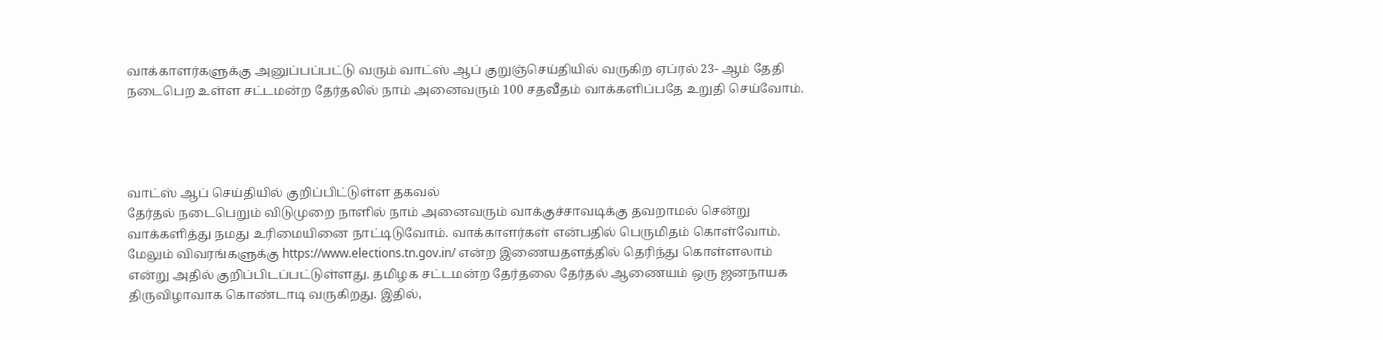வாக்காளர்களுக்கு அனுப்பப்பட்டு வரும் வாட்ஸ் ஆப் குறுஞ்செய்தியில் வருகிற ஏப்ரல் 23- ஆம் தேதி நடைபெற உள்ள சட்டமன்ற தேர்தலில் நாம் அனைவரும் 100 சதவீதம் வாக்களிப்பதே உறுதி செய்வோம்.




வாட்ஸ் ஆப் செய்தியில் குறிப்பிட்டுள்ள தகவல்
தேர்தல் நடைபெறும் விடுமுறை நாளில் நாம் அனைவரும் வாக்குச்சாவடிக்கு தவறாமல் சென்று வாக்களித்து நமது உரிமையினை நாட்டிடுவோம். வாக்காளர்கள் என்பதில் பெருமிதம் கொள்வோம். மேலும் விவரங்களுக்கு https://www.elections.tn.gov.in/ என்ற இணையதளத்தில் தெரிந்து கொள்ளலாம் என்று அதில் குறிப்பிடப்பட்டுள்ளது. தமிழக சட்டமன்ற தேர்தலை தேர்தல் ஆணையம் ஒரு ஜனநாயக திருவிழாவாக கொண்டாடி வருகிறது. இதில்,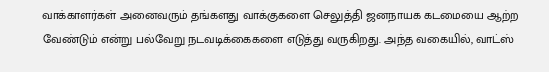வாக்காளர்கள் அனைவரும் தங்களது வாக்குகளை செலுத்தி ஜனநாயக கடமையை ஆற்ற வேண்டும் என்று பல்வேறு நடவடிக்கைகளை எடுத்து வருகிறது. அந்த வகையில், வாட்ஸ்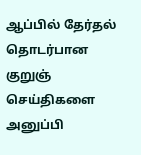ஆப்பில் தேர்தல் தொடர்பான குறுஞ் செய்திகளை அனுப்பி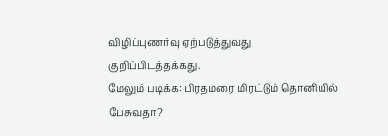விழிப்புணர்வு ஏற்படுத்துவது குறிப்பிடத்தக்கது.
மேலும் படிக்க: பிரதமரை மிரட்டும் தொனியில் பேசுவதா?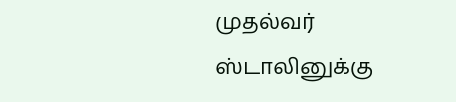முதல்வர் ஸ்டாலினுக்கு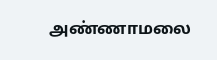அண்ணாமலை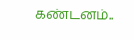கண்டனம்..